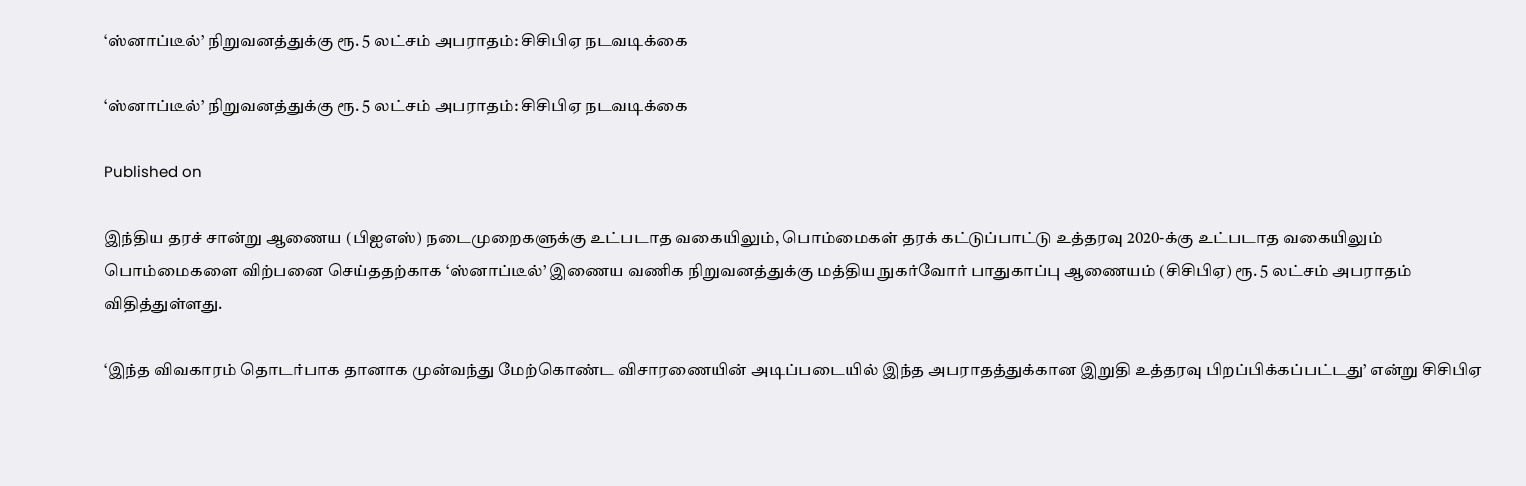‘ஸ்னாப்டீல்’ நிறுவனத்துக்கு ரூ. 5 லட்சம் அபராதம்: சிசிபிஏ நடவடிக்கை

‘ஸ்னாப்டீல்’ நிறுவனத்துக்கு ரூ. 5 லட்சம் அபராதம்: சிசிபிஏ நடவடிக்கை

Published on

இந்திய தரச் சான்று ஆணைய (பிஐஎஸ்) நடைமுறைகளுக்கு உட்படாத வகையிலும், பொம்மைகள் தரக் கட்டுப்பாட்டு உத்தரவு 2020-க்கு உட்படாத வகையிலும் பொம்மைகளை விற்பனை செய்ததற்காக ‘ஸ்னாப்டீல்’ இணைய வணிக நிறுவனத்துக்கு மத்திய நுகர்வோர் பாதுகாப்பு ஆணையம் (சிசிபிஏ) ரூ. 5 லட்சம் அபராதம் விதித்துள்ளது.

‘இந்த விவகாரம் தொடர்பாக தானாக முன்வந்து மேற்கொண்ட விசாரணையின் அடிப்படையில் இந்த அபராதத்துக்கான இறுதி உத்தரவு பிறப்பிக்கப்பட்டது’ என்று சிசிபிஏ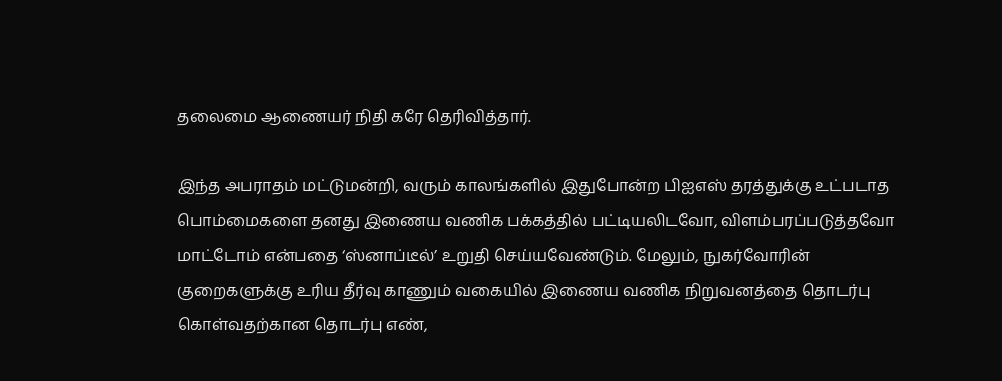தலைமை ஆணையர் நிதி கரே தெரிவித்தார்.

இந்த அபராதம் மட்டுமன்றி, வரும் காலங்களில் இதுபோன்ற பிஐஎஸ் தரத்துக்கு உட்படாத பொம்மைகளை தனது இணைய வணிக பக்கத்தில் பட்டியலிடவோ, விளம்பரப்படுத்தவோ மாட்டோம் என்பதை ‘ஸ்னாப்டீல்’ உறுதி செய்யவேண்டும். மேலும், நுகர்வோரின் குறைகளுக்கு உரிய தீர்வு காணும் வகையில் இணைய வணிக நிறுவனத்தை தொடர்பு கொள்வதற்கான தொடர்பு எண்,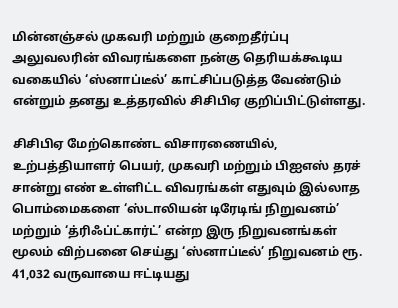மின்னஞ்சல் முகவரி மற்றும் குறைதீர்ப்பு அலுவலரின் விவரங்களை நன்கு தெரியக்கூடிய வகையில் ‘ஸ்னாப்டீல்’ காட்சிப்படுத்த வேண்டும் என்றும் தனது உத்தரவில் சிசிபிஏ குறிப்பிட்டுள்ளது.

சிசிபிஏ மேற்கொண்ட விசாரணையில், உற்பத்தியாளர் பெயர், முகவரி மற்றும் பிஐஎஸ் தரச் சான்று எண் உள்ளிட்ட விவரங்கள் எதுவும் இல்லாத பொம்மைகளை ‘ஸ்டாலியன் டிரேடிங் நிறுவனம்’ மற்றும் ‘த்ரிஃப்ட்கார்ட்’ என்ற இரு நிறுவனங்கள் மூலம் விற்பனை செய்து ‘ஸ்னாப்டீல்’ நிறுவனம் ரூ. 41,032 வருவாயை ஈட்டியது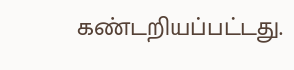கண்டறியப்பட்டது.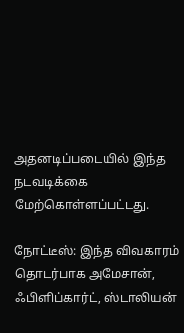அதனடிப்படையில் இந்த நடவடிக்கை மேற்கொள்ளப்பட்டது.

நோட்டீஸ்: இந்த விவகாரம் தொடர்பாக அமேசான், ஃபிளிப்கார்ட், ஸ்டாலியன்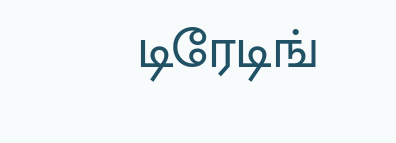டிரேடிங்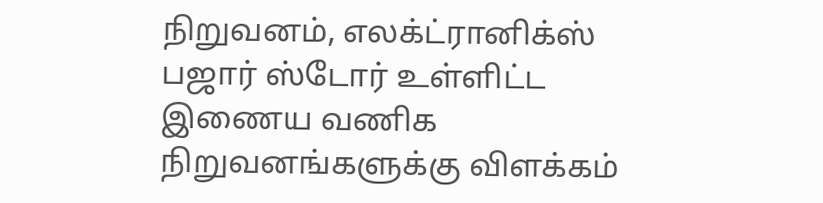நிறுவனம், எலக்ட்ரானிக்ஸ் பஜார் ஸ்டோர் உள்ளிட்ட இணைய வணிக நிறுவனங்களுக்கு விளக்கம்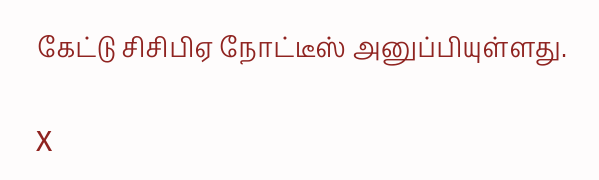கேட்டு சிசிபிஏ நோட்டீஸ் அனுப்பியுள்ளது.

X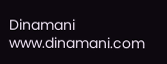Dinamani
www.dinamani.com